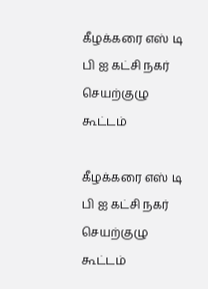கீழக்கரை எஸ் டி பி ஐ கட்சி நகர் செயற்குழு கூட்டம்

கீழக்கரை எஸ் டி பி ஐ கட்சி நகர் செயற்குழு கூட்டம்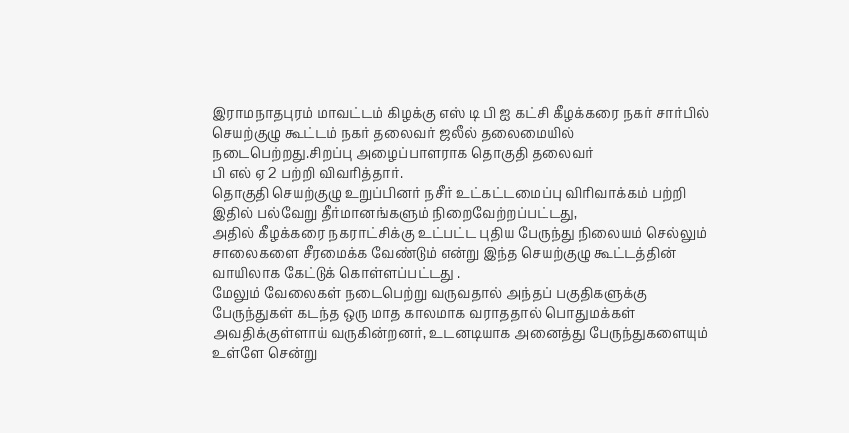இராமநாதபுரம் மாவட்டம் கிழக்கு எஸ் டி பி ஐ கட்சி கீழக்கரை நகர் சார்பில் செயற்குழு கூட்டம் நகர் தலைவர் ஜலீல் தலைமையில் நடைபெற்றது.சிறப்பு அழைப்பாளராக தொகுதி தலைவர்
பி எல் ஏ 2 பற்றி விவரித்தார்.
தொகுதி செயற்குழு உறுப்பினர் நசீர் உட்கட்டமைப்பு விரிவாக்கம் பற்றி இதில் பல்வேறு தீர்மானங்களும் நிறைவேற்றப்பட்டது,
அதில் கீழக்கரை நகராட்சிக்கு உட்பட்ட புதிய பேருந்து நிலையம் செல்லும் சாலைகளை சீரமைக்க வேண்டும் என்று இந்த செயற்குழு கூட்டத்தின் வாயிலாக கேட்டுக் கொள்ளப்பட்டது .
மேலும் வேலைகள் நடைபெற்று வருவதால் அந்தப் பகுதிகளுக்கு பேருந்துகள் கடந்த ஒரு மாத காலமாக வராததால் பொதுமக்கள் அவதிக்குள்ளாய் வருகின்றனர், உடனடியாக அனைத்து பேருந்துகளையும் உள்ளே சென்று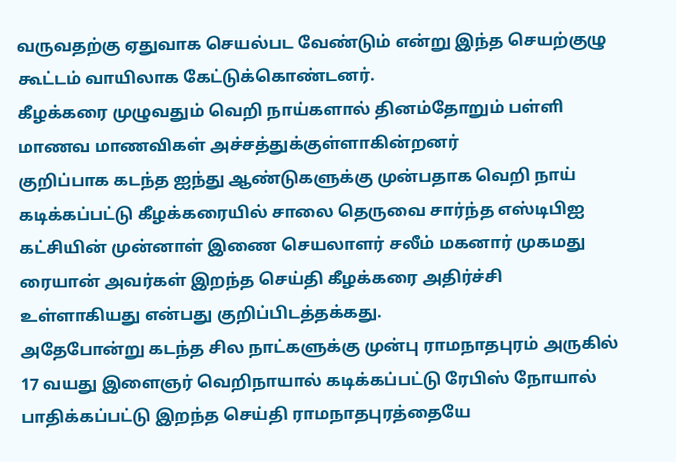வருவதற்கு ஏதுவாக செயல்பட வேண்டும் என்று இந்த செயற்குழு கூட்டம் வாயிலாக கேட்டுக்கொண்டனர்.
கீழக்கரை முழுவதும் வெறி நாய்களால் தினம்தோறும் பள்ளி மாணவ மாணவிகள் அச்சத்துக்குள்ளாகின்றனர்
குறிப்பாக கடந்த ஐந்து ஆண்டுகளுக்கு முன்பதாக வெறி நாய் கடிக்கப்பட்டு கீழக்கரையில் சாலை தெருவை சார்ந்த எஸ்டிபிஐ கட்சியின் முன்னாள் இணை செயலாளர் சலீம் மகனார் முகமது ரையான் அவர்கள் இறந்த செய்தி கீழக்கரை அதிர்ச்சி உள்ளாகியது என்பது குறிப்பிடத்தக்கது.
அதேபோன்று கடந்த சில நாட்களுக்கு முன்பு ராமநாதபுரம் அருகில் 17 வயது இளைஞர் வெறிநாயால் கடிக்கப்பட்டு ரேபிஸ் நோயால் பாதிக்கப்பட்டு இறந்த செய்தி ராமநாதபுரத்தையே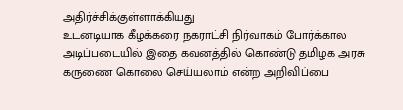அதிர்ச்சிக்குள்ளாக்கியது
உடனடியாக கீழக்கரை நகராட்சி நிர்வாகம் போர்க்கால அடிப்படையில் இதை கவனத்தில் கொண்டு தமிழக அரசு கருணை கொலை செய்யலாம் என்ற அறிவிப்பை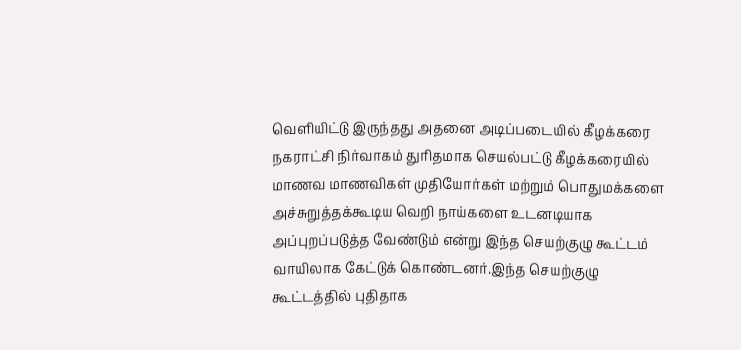வெளியிட்டு இருந்தது அதனை அடிப்படையில் கீழக்கரை நகராட்சி நிர்வாகம் துரிதமாக செயல்பட்டு கீழக்கரையில் மாணவ மாணவிகள் முதியோர்கள் மற்றும் பொதுமக்களை அச்சுறுத்தக்கூடிய வெறி நாய்களை உடனடியாக அப்புறப்படுத்த வேண்டும் என்று இந்த செயற்குழு கூட்டம் வாயிலாக கேட்டுக் கொண்டனர்.இந்த செயற்குழு கூட்டத்தில் புதிதாக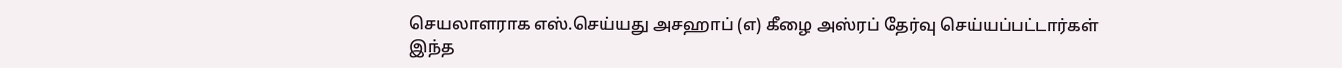செயலாளராக எஸ்.செய்யது அசஹாப் (எ) கீழை அஸ்ரப் தேர்வு செய்யப்பட்டார்கள்
இந்த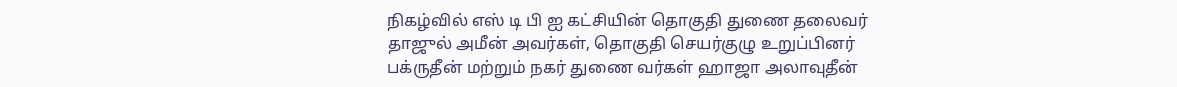நிகழ்வில் எஸ் டி பி ஐ கட்சியின் தொகுதி துணை தலைவர் தாஜுல் அமீன் அவர்கள், தொகுதி செயர்குழு உறுப்பினர் பக்ருதீன் மற்றும் நகர் துணை வர்கள் ஹாஜா அலாவுதீன்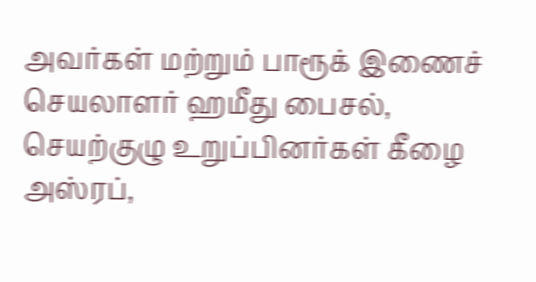அவர்கள் மற்றும் பாரூக் இணைச் செயலாளர் ஹமீது பைசல், செயற்குழு உறுப்பினர்கள் கீழை அஸ்ரப்,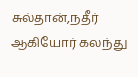சுல்தான்,நதீர் ஆகியோர் கலந்து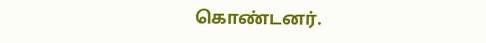கொண்டனர்.